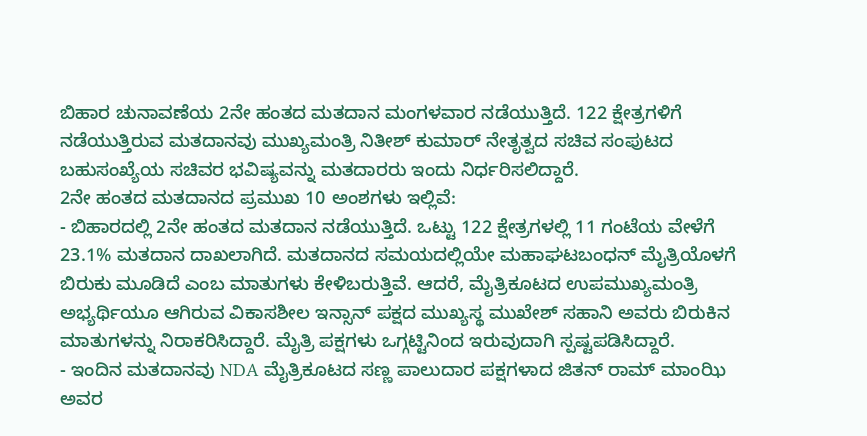ಬಿಹಾರ ಚುನಾವಣೆಯ 2ನೇ ಹಂತದ ಮತದಾನ ಮಂಗಳವಾರ ನಡೆಯುತ್ತಿದೆ. 122 ಕ್ಷೇತ್ರಗಳಿಗೆ ನಡೆಯುತ್ತಿರುವ ಮತದಾನವು ಮುಖ್ಯಮಂತ್ರಿ ನಿತೀಶ್ ಕುಮಾರ್ ನೇತೃತ್ವದ ಸಚಿವ ಸಂಪುಟದ ಬಹುಸಂಖ್ಯೆಯ ಸಚಿವರ ಭವಿಷ್ಯವನ್ನು ಮತದಾರರು ಇಂದು ನಿರ್ಧರಿಸಲಿದ್ದಾರೆ.
2ನೇ ಹಂತದ ಮತದಾನದ ಪ್ರಮುಖ 10 ಅಂಶಗಳು ಇಲ್ಲಿವೆ:
- ಬಿಹಾರದಲ್ಲಿ 2ನೇ ಹಂತದ ಮತದಾನ ನಡೆಯುತ್ತಿದೆ. ಒಟ್ಟು 122 ಕ್ಷೇತ್ರಗಳಲ್ಲಿ 11 ಗಂಟೆಯ ವೇಳೆಗೆ 23.1% ಮತದಾನ ದಾಖಲಾಗಿದೆ. ಮತದಾನದ ಸಮಯದಲ್ಲಿಯೇ ಮಹಾಘಟಬಂಧನ್ ಮೈತ್ರಿಯೊಳಗೆ ಬಿರುಕು ಮೂಡಿದೆ ಎಂಬ ಮಾತುಗಳು ಕೇಳಿಬರುತ್ತಿವೆ. ಆದರೆ, ಮೈತ್ರಿಕೂಟದ ಉಪಮುಖ್ಯಮಂತ್ರಿ ಅಭ್ಯರ್ಥಿಯೂ ಆಗಿರುವ ವಿಕಾಸಶೀಲ ಇನ್ಸಾನ್ ಪಕ್ಷದ ಮುಖ್ಯಸ್ಥ ಮುಖೇಶ್ ಸಹಾನಿ ಅವರು ಬಿರುಕಿನ ಮಾತುಗಳನ್ನು ನಿರಾಕರಿಸಿದ್ದಾರೆ. ಮೈತ್ರಿ ಪಕ್ಷಗಳು ಒಗ್ಗಟ್ಟಿನಿಂದ ಇರುವುದಾಗಿ ಸ್ಪಷ್ಟಪಡಿಸಿದ್ದಾರೆ.
- ಇಂದಿನ ಮತದಾನವು NDA ಮೈತ್ರಿಕೂಟದ ಸಣ್ಣ ಪಾಲುದಾರ ಪಕ್ಷಗಳಾದ ಜಿತನ್ ರಾಮ್ ಮಾಂಝಿ ಅವರ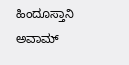ಹಿಂದೂಸ್ತಾನಿ ಅವಾಮ್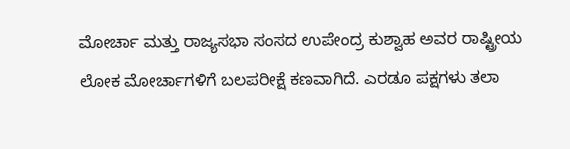ಮೋರ್ಚಾ ಮತ್ತು ರಾಜ್ಯಸಭಾ ಸಂಸದ ಉಪೇಂದ್ರ ಕುಶ್ವಾಹ ಅವರ ರಾಷ್ಟ್ರೀಯ ಲೋಕ ಮೋರ್ಚಾಗಳಿಗೆ ಬಲಪರೀಕ್ಷೆ ಕಣವಾಗಿದೆ. ಎರಡೂ ಪಕ್ಷಗಳು ತಲಾ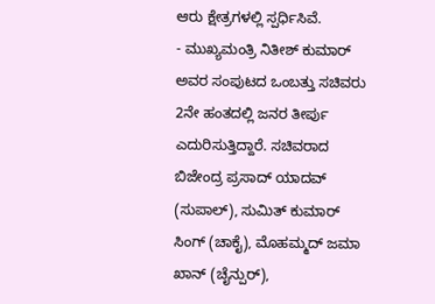ಆರು ಕ್ಷೇತ್ರಗಳಲ್ಲಿ ಸ್ಪರ್ಧಿಸಿವೆ.
- ಮುಖ್ಯಮಂತ್ರಿ ನಿತೀಶ್ ಕುಮಾರ್ ಅವರ ಸಂಪುಟದ ಒಂಬತ್ತು ಸಚಿವರು 2ನೇ ಹಂತದಲ್ಲಿ ಜನರ ತೀರ್ಪು ಎದುರಿಸುತ್ತಿದ್ದಾರೆ. ಸಚಿವರಾದ ಬಿಜೇಂದ್ರ ಪ್ರಸಾದ್ ಯಾದವ್ (ಸುಪಾಲ್), ಸುಮಿತ್ ಕುಮಾರ್ ಸಿಂಗ್ (ಚಾಕೈ), ಮೊಹಮ್ಮದ್ ಜಮಾ ಖಾನ್ (ಚೈನ್ಪುರ್),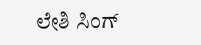ಲೇಶಿ ಸಿಂಗ್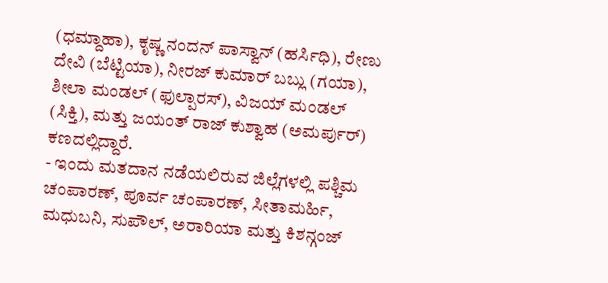(ಧಮ್ದಾಹಾ), ಕೃಷ್ಣ ನಂದನ್ ಪಾಸ್ವಾನ್ (ಹರ್ಸಿಧಿ), ರೇಣು ದೇವಿ (ಬೆಟ್ಟಿಯಾ), ನೀರಜ್ ಕುಮಾರ್ ಬಬ್ಲು (ಗಯಾ), ಶೀಲಾ ಮಂಡಲ್ (ಫುಲ್ಪಾರಸ್), ವಿಜಯ್ ಮಂಡಲ್ (ಸಿಕ್ತಿ), ಮತ್ತು ಜಯಂತ್ ರಾಜ್ ಕುಶ್ವಾಹ (ಅಮರ್ಪುರ್) ಕಣದಲ್ಲಿದ್ದಾರೆ.
- ಇಂದು ಮತದಾನ ನಡೆಯಲಿರುವ ಜಿಲ್ಲೆಗಳಲ್ಲಿ ಪಶ್ಚಿಮ ಚಂಪಾರಣ್, ಪೂರ್ವ ಚಂಪಾರಣ್, ಸೀತಾಮರ್ಹಿ, ಮಧುಬನಿ, ಸುಪೌಲ್, ಅರಾರಿಯಾ ಮತ್ತು ಕಿಶನ್ಗಂಜ್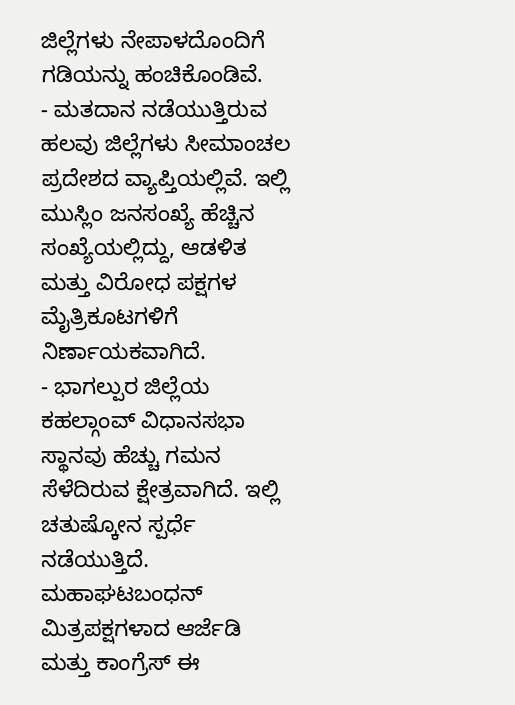ಜಿಲ್ಲೆಗಳು ನೇಪಾಳದೊಂದಿಗೆ ಗಡಿಯನ್ನು ಹಂಚಿಕೊಂಡಿವೆ.
- ಮತದಾನ ನಡೆಯುತ್ತಿರುವ ಹಲವು ಜಿಲ್ಲೆಗಳು ಸೀಮಾಂಚಲ ಪ್ರದೇಶದ ವ್ಯಾಪ್ತಿಯಲ್ಲಿವೆ. ಇಲ್ಲಿ ಮುಸ್ಲಿಂ ಜನಸಂಖ್ಯೆ ಹೆಚ್ಚಿನ ಸಂಖ್ಯೆಯಲ್ಲಿದ್ದು, ಆಡಳಿತ ಮತ್ತು ವಿರೋಧ ಪಕ್ಷಗಳ ಮೈತ್ರಿಕೂಟಗಳಿಗೆ ನಿರ್ಣಾಯಕವಾಗಿದೆ.
- ಭಾಗಲ್ಪುರ ಜಿಲ್ಲೆಯ ಕಹಲ್ಗಾಂವ್ ವಿಧಾನಸಭಾ ಸ್ಥಾನವು ಹೆಚ್ಚು ಗಮನ ಸೆಳೆದಿರುವ ಕ್ಷೇತ್ರವಾಗಿದೆ. ಇಲ್ಲಿ ಚತುಷ್ಕೋನ ಸ್ಪರ್ಧೆ ನಡೆಯುತ್ತಿದೆ. ಮಹಾಘಟಬಂಧನ್ ಮಿತ್ರಪಕ್ಷಗಳಾದ ಆರ್ಜೆಡಿ ಮತ್ತು ಕಾಂಗ್ರೆಸ್ ಈ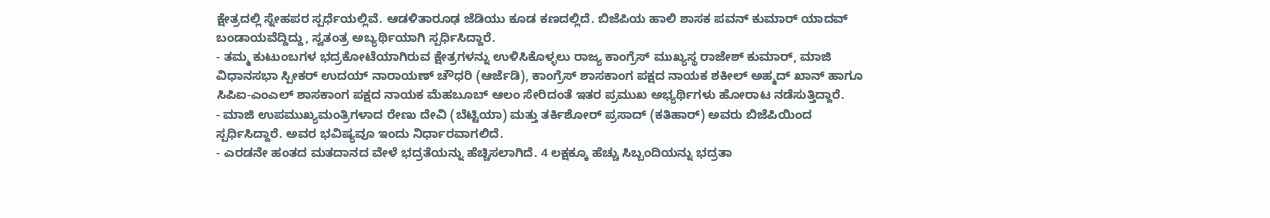ಕ್ಷೇತ್ರದಲ್ಲಿ ಸ್ನೇಹಪರ ಸ್ಪರ್ಧೆಯಲ್ಲಿವೆ. ಆಡಳಿತಾರೂಢ ಜೆಡಿಯು ಕೂಡ ಕಣದಲ್ಲಿದೆ. ಬಿಜೆಪಿಯ ಹಾಲಿ ಶಾಸಕ ಪವನ್ ಕುಮಾರ್ ಯಾದವ್ ಬಂಡಾಯವೆದ್ದಿದ್ದು, ಸ್ವತಂತ್ರ ಅಬ್ಯರ್ಥಿಯಾಗಿ ಸ್ಪರ್ಧಿಸಿದ್ದಾರೆ.
- ತಮ್ಮ ಕುಟುಂಬಗಳ ಭದ್ರಕೋಟೆಯಾಗಿರುವ ಕ್ಷೇತ್ರಗಳನ್ನು ಉಳಿಸಿಕೊಳ್ಳಲು ರಾಜ್ಯ ಕಾಂಗ್ರೆಸ್ ಮುಖ್ಯಸ್ಥ ರಾಜೇಶ್ ಕುಮಾರ್, ಮಾಜಿ ವಿಧಾನಸಭಾ ಸ್ಪೀಕರ್ ಉದಯ್ ನಾರಾಯಣ್ ಚೌಧರಿ (ಆರ್ಜೆಡಿ), ಕಾಂಗ್ರೆಸ್ ಶಾಸಕಾಂಗ ಪಕ್ಷದ ನಾಯಕ ಶಕೀಲ್ ಅಹ್ಮದ್ ಖಾನ್ ಹಾಗೂ ಸಿಪಿಐ-ಎಂಎಲ್ ಶಾಸಕಾಂಗ ಪಕ್ಷದ ನಾಯಕ ಮೆಹಬೂಬ್ ಆಲಂ ಸೇರಿದಂತೆ ಇತರ ಪ್ರಮುಖ ಅಭ್ಯರ್ಥಿಗಳು ಹೋರಾಟ ನಡೆಸುತ್ತಿದ್ದಾರೆ.
- ಮಾಜಿ ಉಪಮುಖ್ಯಮಂತ್ರಿಗಳಾದ ರೇಣು ದೇವಿ (ಬೆಟ್ಟಿಯಾ) ಮತ್ತು ತರ್ಕಿಶೋರ್ ಪ್ರಸಾದ್ (ಕತಿಹಾರ್) ಅವರು ಬಿಜೆಪಿಯಿಂದ ಸ್ಪರ್ಧಿಸಿದ್ದಾರೆ. ಅವರ ಭವಿಷ್ಯವೂ ಇಂದು ನಿರ್ಧಾರವಾಗಲಿದೆ.
- ಎರಡನೇ ಹಂತದ ಮತದಾನದ ವೇಳೆ ಭದ್ರತೆಯನ್ನು ಹೆಚ್ಚಿಸಲಾಗಿದೆ. 4 ಲಕ್ಷಕ್ಕೂ ಹೆಚ್ಚು ಸಿಬ್ಬಂದಿಯನ್ನು ಭದ್ರತಾ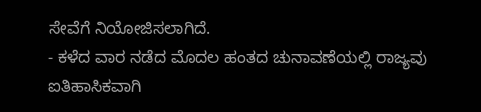ಸೇವೆಗೆ ನಿಯೋಜಿಸಲಾಗಿದೆ.
- ಕಳೆದ ವಾರ ನಡೆದ ಮೊದಲ ಹಂತದ ಚುನಾವಣೆಯಲ್ಲಿ ರಾಜ್ಯವು ಐತಿಹಾಸಿಕವಾಗಿ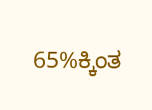65%ಕ್ಕಿಂತ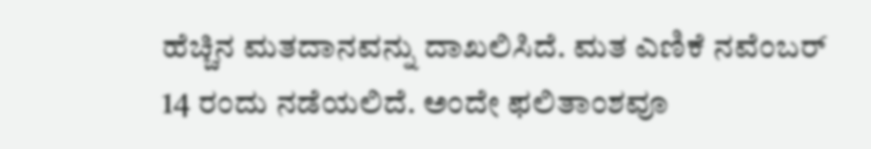ಹೆಚ್ಚಿನ ಮತದಾನವನ್ನು ದಾಖಲಿಸಿದೆ. ಮತ ಎಣಿಕೆ ನವೆಂಬರ್ 14 ರಂದು ನಡೆಯಲಿದೆ. ಅಂದೇ ಫಲಿತಾಂಶವೂ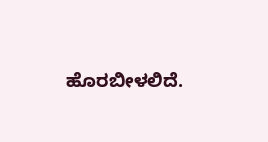ಹೊರಬೀಳಲಿದೆ.